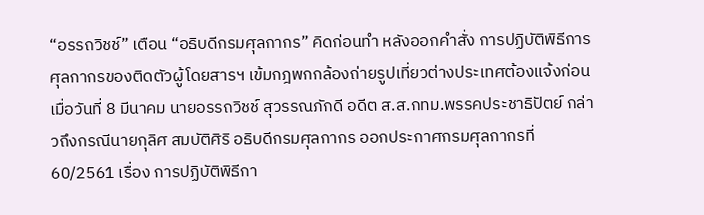“อรรถวิชช์” เตือน “อธิบดีกรมศุลกากร” คิดก่อนทำ หลังออกคำสั่ง การปฏิบัติพิธีการศุลกากรของติดตัวผู้โดยสารฯ เข้มกฎพกกล้องถ่ายรูปเที่ยวต่างประเทศต้องแจ้งก่อน
เมื่อวันที่ 8 มีนาคม นายอรรถวิชช์ สุวรรณภักดี อดีต ส.ส.กทม.พรรคประชาธิปัตย์ กล่าวถึงกรณีนายกุลิศ สมบัติศิริ อธิบดีกรมศุลกากร ออกประกาศกรมศุลกากรที่ 60/2561 เรื่อง การปฏิบัติพิธีกา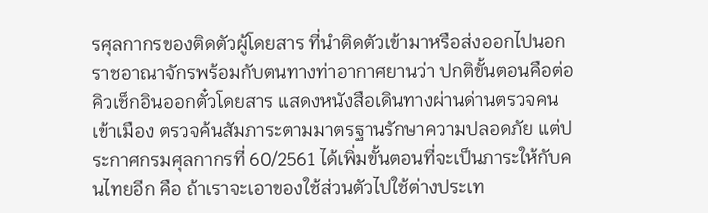รศุลกากรของติดตัวผู้โดยสาร ที่นำติดตัวเข้ามาหรือส่งออกไปนอกราชอาณาจักรพร้อมกับตนทางท่าอากาศยานว่า ปกติขั้นตอนคือต่อคิวเช็กอินออกตั๋วโดยสาร แสดงหนังสือเดินทางผ่านด่านตรวจคนเข้าเมือง ตรวจค้นสัมภาระตามมาตรฐานรักษาความปลอดภัย แต่ประกาศกรมศุลกากรที่ 60/2561 ได้เพิ่มขั้นตอนที่จะเป็นภาระให้กับคนไทยอีก คือ ถ้าเราจะเอาของใช้ส่วนตัวไปใช้ต่างประเท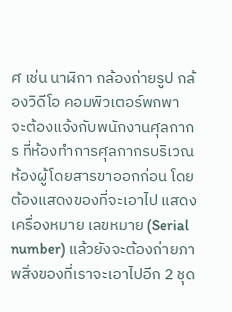ศ เช่น นาฬิกา กล้องถ่ายรูป กล้องวิดีโอ คอมพิวเตอร์พกพา จะต้องแจ้งกับพนักงานศุลกากร ที่ห้องทำการศุลกากรบริเวณห้องผู้โดยสารขาออกก่อน โดยต้องแสดงของที่จะเอาไป แสดงเครื่องหมาย เลขหมาย (Serial number) แล้วยังจะต้องถ่ายภาพสิ่งของที่เราจะเอาไปอีก 2 ชุด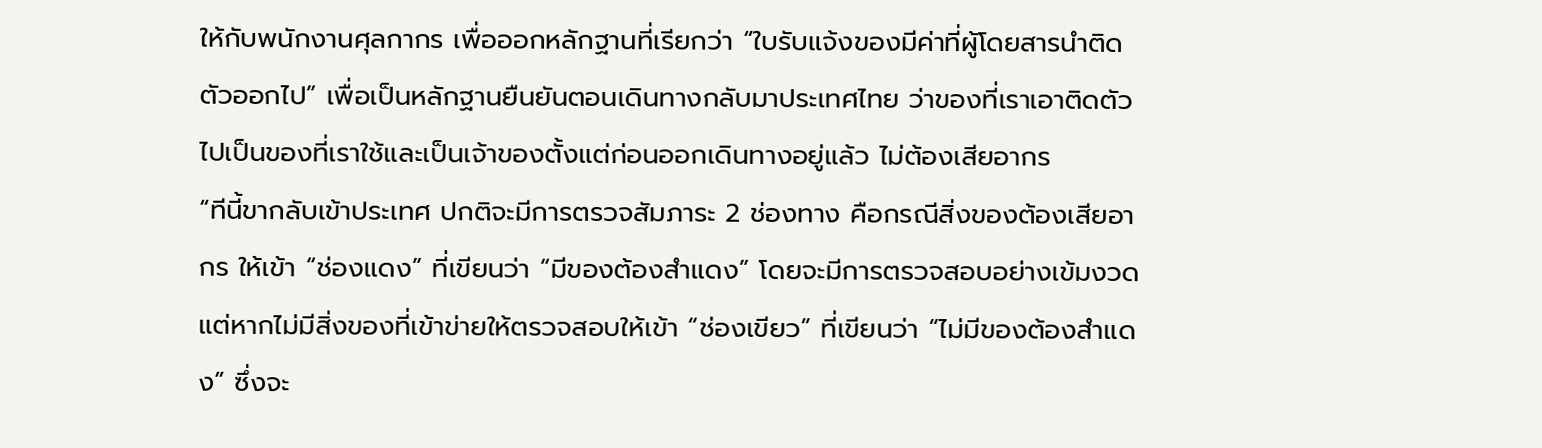ให้กับพนักงานศุลกากร เพื่อออกหลักฐานที่เรียกว่า “ใบรับแจ้งของมีค่าที่ผู้โดยสารนำติดตัวออกไป” เพื่อเป็นหลักฐานยืนยันตอนเดินทางกลับมาประเทศไทย ว่าของที่เราเอาติดตัวไปเป็นของที่เราใช้และเป็นเจ้าของตั้งแต่ก่อนออกเดินทางอยู่แล้ว ไม่ต้องเสียอากร
“ทีนี้ขากลับเข้าประเทศ ปกติจะมีการตรวจสัมภาระ 2 ช่องทาง คือกรณีสิ่งของต้องเสียอากร ให้เข้า “ช่องแดง” ที่เขียนว่า “มีของต้องสำแดง” โดยจะมีการตรวจสอบอย่างเข้มงวด แต่หากไม่มีสิ่งของที่เข้าข่ายให้ตรวจสอบให้เข้า “ช่องเขียว” ที่เขียนว่า “ไม่มีของต้องสำแดง” ซึ่งจะ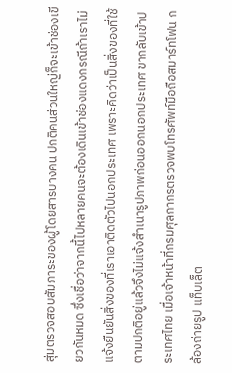สุ่มตรวจสอบสัมภาระของผู้โดยสารบางคน ปกติคนส่วนใหญ่ก็จะเข้าช่องเขียวกันหมด ซึ่งเชื่อว่าจากนี้ไปหลายคนจะต้องเดินเข้าช่องแดงกรณีถ้าเราไม่แจ้งยืนยันสิ่งของที่เราเอาติดตัวไปนอกประเทศ เพราะคิดว่าเป็นสิ่งของที่ใช้ตามปกติอยู่แล้วจึงไม่แจ้งสำเนารูปภาพก่อนออกนอกประเทศ ขากลับเข้าประเทศไทย เมื่อเจ้าหน้าที่กรมศุลกากรตรวจพบโทรศัพท์มือถือสมาร์ทโฟน กล้องถ่ายรูป แท็บเล็ต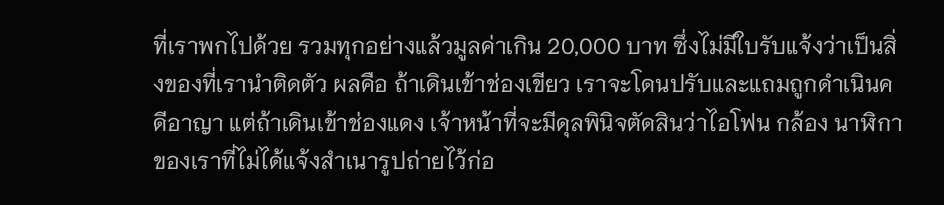ที่เราพกไปด้วย รวมทุกอย่างแล้วมูลค่าเกิน 20,000 บาท ซึ่งไม่มีใบรับแจ้งว่าเป็นสิ่งของที่เรานำติดตัว ผลคือ ถ้าเดินเข้าช่องเขียว เราจะโดนปรับและแถมถูกดำเนินคดีอาญา แต่ถ้าเดินเข้าช่องแดง เจ้าหน้าที่จะมีดุลพินิจตัดสินว่าไอโฟน กล้อง นาฬิกาของเราที่ไม่ได้แจ้งสำเนารูปถ่ายไว้ก่อ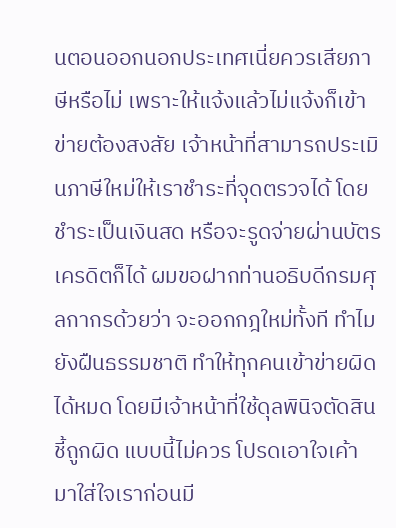นตอนออกนอกประเทศเนี่ยควรเสียภาษีหรือไม่ เพราะให้แจ้งแล้วไม่แจ้งก็เข้าข่ายต้องสงสัย เจ้าหน้าที่สามารถประเมินภาษีใหม่ให้เราชำระที่จุดตรวจได้ โดยชำระเป็นเงินสด หรือจะรูดจ่ายผ่านบัตรเครดิตก็ได้ ผมขอฝากท่านอธิบดีกรมศุลกากรด้วยว่า จะออกกฎใหม่ทั้งที ทำไมยังฝืนธรรมชาติ ทำให้ทุกคนเข้าข่ายผิดได้หมด โดยมีเจ้าหน้าที่ใช้ดุลพินิจตัดสินชี้ถูกผิด แบบนี้ไม่ควร โปรดเอาใจเค้า มาใส่ใจเราก่อนมี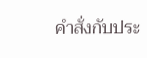คำสั่งกับประ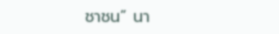ชาชน” นา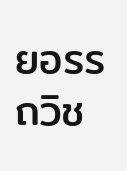ยอรรถวิช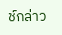ช์กล่าว